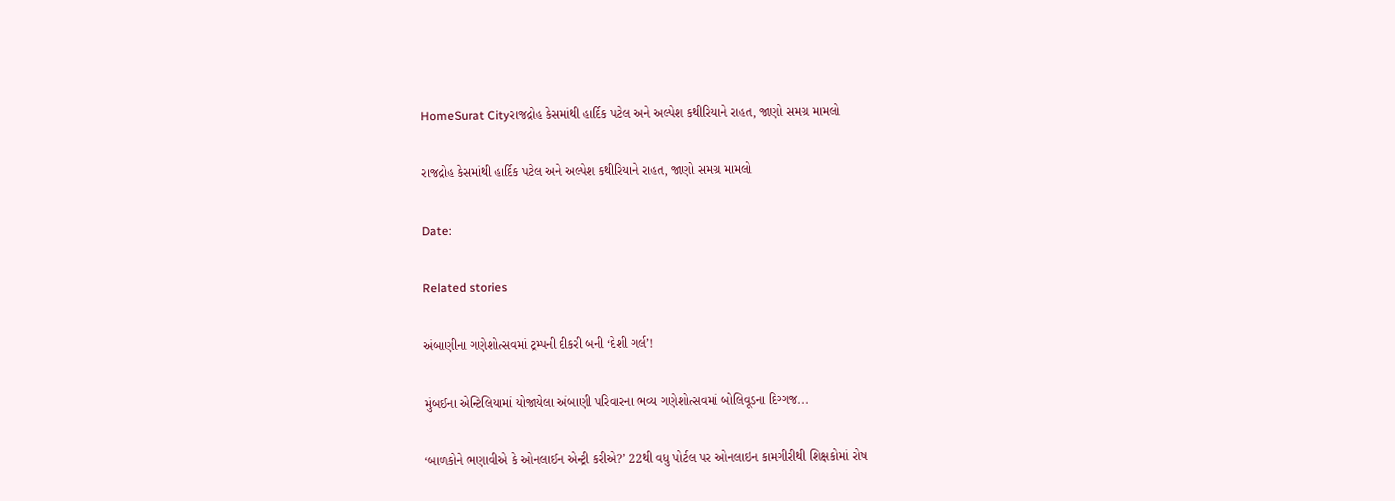HomeSurat Cityરાજદ્રોહ કેસમાંથી હાર્દિક પટેલ અને અલ્પેશ કથીરિયાને રાહત, જાણો સમગ્ર મામલો

રાજદ્રોહ કેસમાંથી હાર્દિક પટેલ અને અલ્પેશ કથીરિયાને રાહત, જાણો સમગ્ર મામલો

Date:

Related stories

અંબાણીના ગણેશોત્સવમાં ટ્રમ્પની દીકરી બની ‘દેશી ગર્લ’!

મુંબઈના એન્ટિલિયામાં યોજાયેલા અંબાણી પરિવારના ભવ્ય ગણેશોત્સવમાં બોલિવૂડના દિગ્ગજ...

‘બાળકોને ભણાવીએ કે ઓનલાઈન એન્ટ્રી કરીએ?’ 22થી વધુ પોર્ટલ પર ઓનલાઇન કામગીરીથી શિક્ષકોમાં રોષ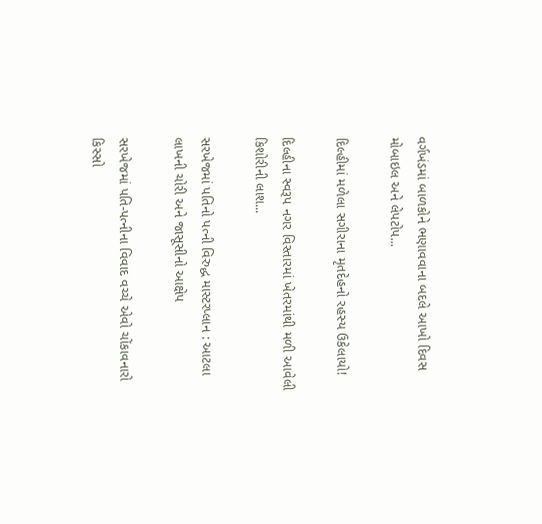વર્ગખંડમાં બાળકોને ભણાવવાના બદલે આખો દિવસ મોબાઇલ અને લેપટોપ...

દિલ્હીમાં મળેલા સગીરાના મૃતદેહનો રહસ્ય ઉકેલાયો!

દિલ્હીના સ્વરૂપ નગર વિસ્તારમાં ખેતરમાંથી મળી આવેલી કિશોરીની લાશ...

સરખેજમાં પતિનો પત્ની વિરુદ્ધ માસ્ટરપ્લાન : આટલા લાખની ચોરી અને જાસૂસીનો આક્ષેપ

સરખેજમાં પતિ-પત્નીના વિવાદ વચ્ચે એવો ચોંકાવનારો કિસ્સો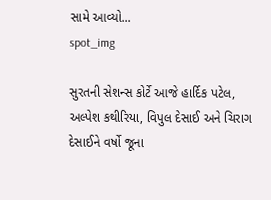સામે આવ્યો...
spot_img

સુરતની સેશન્સ કોર્ટે આજે હાર્દિક પટેલ, અલ્પેશ કથીરિયા, વિપુલ દેસાઈ અને ચિરાગ દેસાઈને વર્ષો જૂના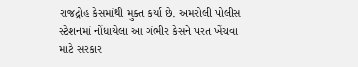રાજદ્રોહ કેસમાંથી મુક્ત કર્યા છે. અમરોલી પોલીસ સ્ટેશનમાં નોંધાયેલા આ ગંભીર કેસને પરત ખેંચવા માટે સરકાર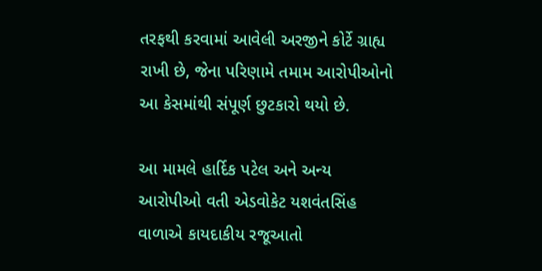તરફથી કરવામાં આવેલી અરજીને કોર્ટે ગ્રાહ્ય રાખી છે, જેના પરિણામે તમામ આરોપીઓનો આ કેસમાંથી સંપૂર્ણ છુટકારો થયો છે.

આ મામલે હાર્દિક પટેલ અને અન્ય આરોપીઓ વતી એડવોકેટ યશવંતસિંહ વાળાએ કાયદાકીય રજૂઆતો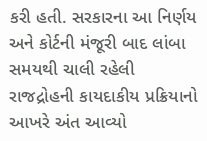કરી હતી. સરકારના આ નિર્ણય અને કોર્ટની મંજૂરી બાદ લાંબા સમયથી ચાલી રહેલી રાજદ્રોહની કાયદાકીય પ્રક્રિયાનો આખરે અંત આવ્યો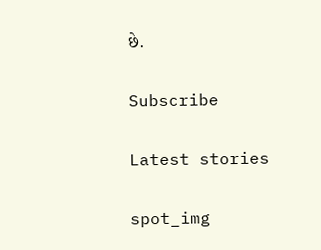છે.

Subscribe

Latest stories

spot_img